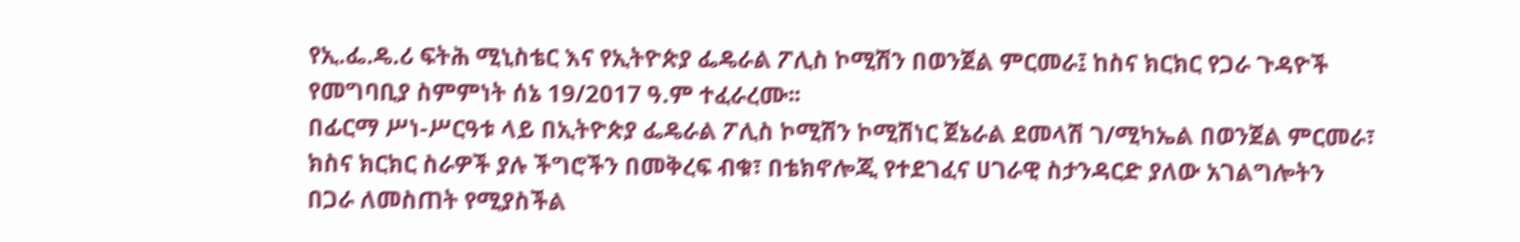የኢ.ፌ.ዴ.ሪ ፍትሕ ሚኒስቴር እና የኢትዮጵያ ፌዴራል ፖሊስ ኮሚሽን በወንጀል ምርመራ፤ ከስና ክርክር የጋራ ጉዳዮች የመግባቢያ ስምምነት ሰኔ 19/2017 ዓ.ም ተፈራረሙ፡፡
በፊርማ ሥነ-ሥርዓቱ ላይ በኢትዮጵያ ፌዴራል ፖሊስ ኮሚሽን ኮሚሽነር ጀኔራል ደመላሽ ገ/ሚካኤል በወንጀል ምርመራ፣ ክስና ክርክር ስራዎች ያሉ ችግሮችን በመቅረፍ ብቁ፣ በቴክኖሎጂ የተደገፈና ሀገራዊ ስታንዳርድ ያለው አገልግሎትን በጋራ ለመስጠት የሚያስችል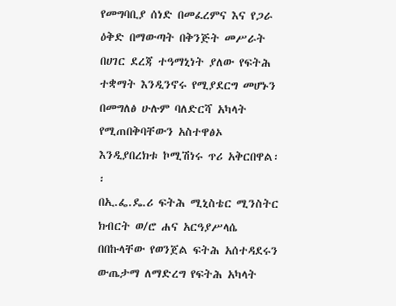የመግባቢያ ሰነድ በመፈረምና እና የጋራ ዕቅድ በማውጣት በቅንጅት መሥራት በሀገር ደረጃ ተዓማኒነት ያለው የፍትሕ ተቋማት እንዲንኖሩ የሚያደርግ መሆኑን በመግለፅ ሁሉም ባለድርሻ አካላት የሚጠበቅባቸውን አስተዋፅኦ እንዲያበረክቱ ኮሚሽነሩ ጥሪ አቅርበዋል፡፡
በኢ.ፌ.ዴ.ሪ ፍትሕ ሚኒስቴር ሚንስትር ክብርት ወ/ሮ ሐና አርዓያሥላሴ በበኩላቸው የወንጀል ፍትሕ አሰተዳደሩን ውጤታማ ለማድረግ የፍትሕ አካላት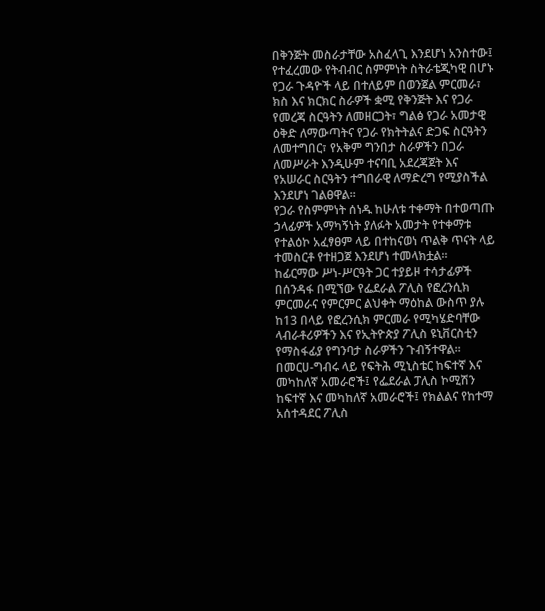በቅንጅት መስራታቸው አስፈላጊ እንደሆነ አንስተው፤ የተፈረመው የትብብር ስምምነት ስትራቴጂካዊ በሆኑ የጋራ ጉዳዮች ላይ በተለይም በወንጀል ምርመራ፣ ክስ እና ክርክር ስራዎች ቋሚ የቅንጅት እና የጋራ የመረጃ ስርዓትን ለመዘርጋት፣ ግልፅ የጋራ አመታዊ ዕቅድ ለማውጣትና የጋራ የክትትልና ድጋፍ ስርዓትን ለመተግበር፣ የአቅም ግንበታ ስራዎችን በጋራ ለመሥራት እንዲሁም ተናባቢ አደረጃጀት እና የአሠራር ስርዓትን ተግበራዊ ለማድረግ የሚያስችል እንደሆነ ገልፀዋል፡፡
የጋራ የስምምነት ሰነዱ ከሁለቱ ተቀማት በተወጣጡ ኃላፊዎች አማካኝነት ያለፉት አመታት የተቀማቱ የተልዕኮ አፈፃፀም ላይ በተከናወነ ጥልቅ ጥናት ላይ ተመስርቶ የተዘጋጀ እንደሆነ ተመላክቷል፡፡
ከፊርማው ሥነ-ሥርዓት ጋር ተያይዞ ተሳታፊዎች በሰንዳፋ በሚኘው የፌደራል ፖሊስ የፎረንሲክ ምርመራና የምርምር ልህቀት ማዕከል ውስጥ ያሉ ከ13 በላይ የፎረንሲክ ምርመራ የሚካሄድባቸው ላብራቶሪዎችን እና የኢትዮጵያ ፖሊስ ዩኒቨርስቲን የማስፋፊያ የግንባታ ስራዎችን ጉብኝተዋል፡፡
በመርሀ-ግብሩ ላይ የፍትሕ ሚኒስቴር ከፍተኛ እና መካከለኛ አመራሮች፤ የፌደራል ፓሊስ ኮሚሽን ከፍተኛ እና መካከለኛ አመራሮች፤ የክልልና የከተማ አሰተዳደር ፖሊስ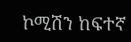ኮሚሽን ከፍተኛ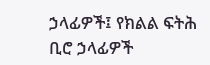ኃላፊዎች፤ የክልል ፍትሕ ቢሮ ኃላፊዎች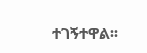ተገኝተዋል፡፡